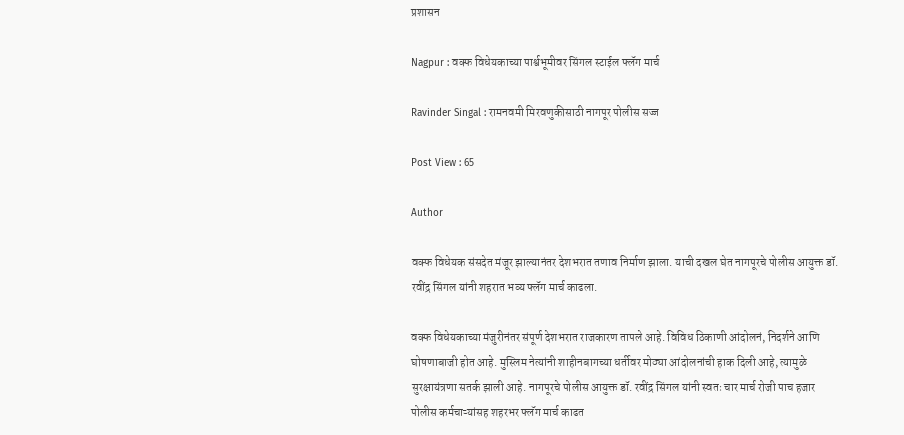प्रशासन

Nagpur : वक्फ विधेयकाच्या पार्श्वभूमीवर सिंगल स्टाईल फ्लॅग मार्च

Ravinder Singal : रामनवमी मिरवणुकीसाठी नागपूर पोलीस सज्ज

Post View : 65

Author

वक्फ विधेयक संसदेत मंजूर झाल्यानंतर देशभरात तणाव निर्माण झाला. याची दखल घेत नागपूरचे पोलीस आयुक्त डॉ. रवींद्र सिंगल यांनी शहरात भव्य फ्लॅग मार्च काढला.

वक्फ विधेयकाच्या मंजुरीनंतर संपूर्ण देशभरात राजकारण तापले आहे. विविध ठिकाणी आंदोलनं, निदर्शने आणि घोषणाबाजी होत आहे. मुस्लिम नेत्यांनी शाहीनबागच्या धर्तीवर मोठ्या आंदोलनांची हाक दिली आहे, त्यामुळे सुरक्षायंत्रणा सतर्क झाली आहे. नागपूरचे पोलीस आयुक्त डॉ. रवींद्र सिंगल यांनी स्वतः चार मार्च रोजी पाच हजार पोलीस कर्मचाऱ्यांसह शहरभर फ्लॅग मार्च काढत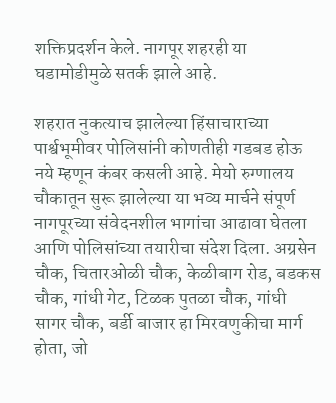शक्तिप्रदर्शन केले. नागपूर शहरही या घडामोडीमुळे सतर्क झाले आहे.

शहरात नुकत्याच झालेल्या हिंसाचाराच्या पार्श्वभूमीवर पोलिसांनी कोणतीही गडबड होऊ नये म्हणून कंबर कसली आहे. मेयो रुग्णालय चौकातून सुरू झालेल्या या भव्य मार्चने संपूर्ण नागपूरच्या संवेदनशील भागांचा आढावा घेतला आणि पोलिसांच्या तयारीचा संदेश दिला. अग्रसेन चौक, चितारओळी चौक, केळीबाग रोड, बडकस चौक, गांधी गेट, टिळक पुतळा चौक, गांधी सागर चौक, बर्डी बाजार हा मिरवणुकीचा मार्ग होता, जो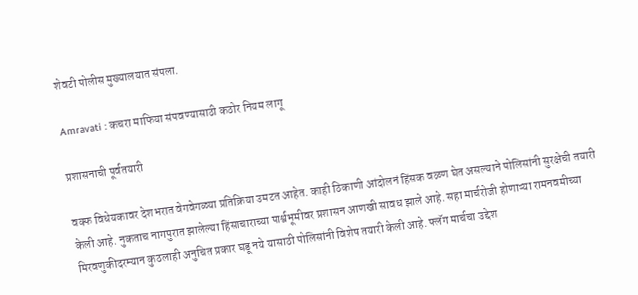शेवटी पोलीस मुख्यालयात संपला.

Amravati : कचरा माफिया संपवण्यासाठी कठोर नियम लागू

प्रशासनाची पूर्वतयारी

वक्फ विधेयकावर देशभरात वेगवेगळ्या प्रतिक्रिया उमटत आहेत. काही ठिकाणी आंदोलनं हिंसक वळण घेत असल्याने पोलिसांनी सुरक्षेची तयारी केली आहे. नुकताच नागपुरात झालेल्या हिंसाचाराच्या पार्श्वभूमीवर प्रशासन आणखी सावध झाले आहे. सहा मार्चरोजी होणाऱ्या रामनवमीच्या मिरवणुकीदरम्यान कुठलाही अनुचित प्रकार घडू नये यासाठी पोलिसांनी विशेष तयारी केली आहे. फ्लॅग मार्चचा उद्देश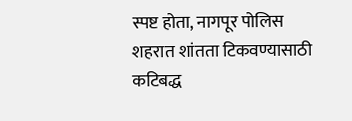स्पष्ट होता, नागपूर पोलिस शहरात शांतता टिकवण्यासाठी कटिबद्ध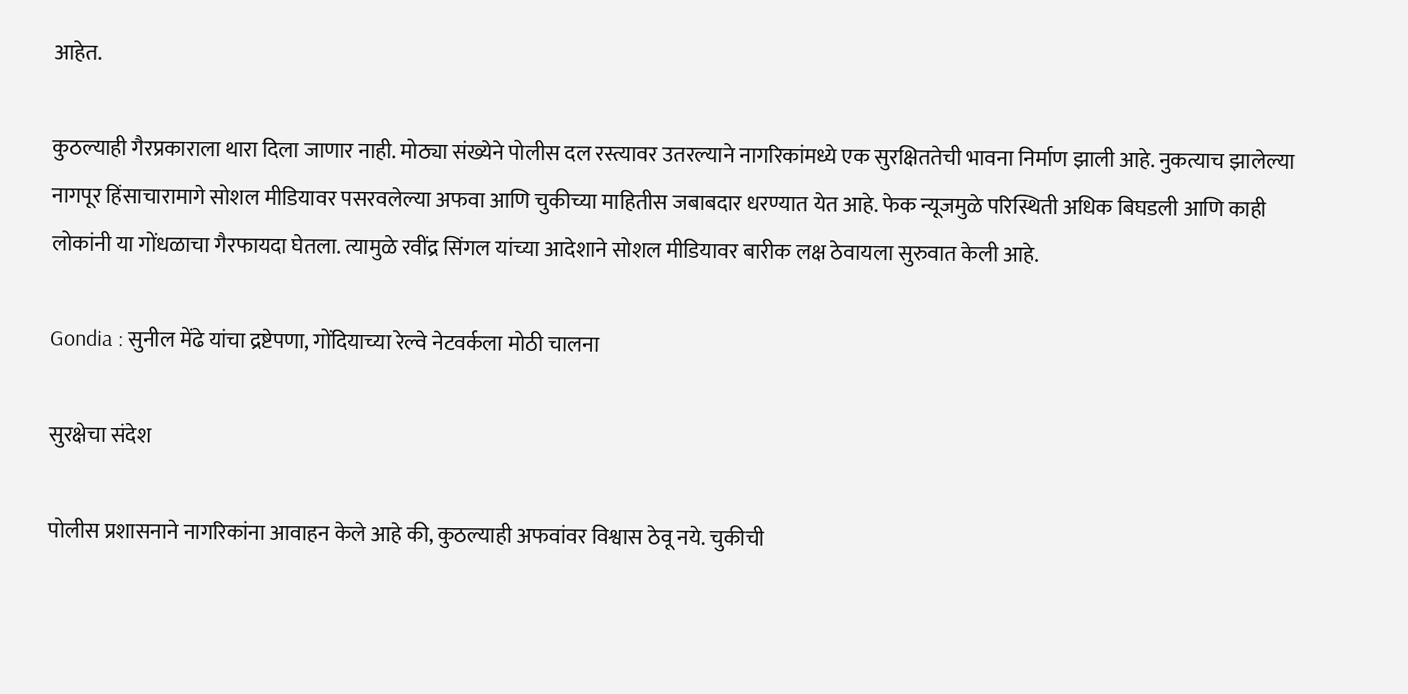आहेत.

कुठल्याही गैरप्रकाराला थारा दिला जाणार नाही. मोठ्या संख्येने पोलीस दल रस्त्यावर उतरल्याने नागरिकांमध्ये एक सुरक्षिततेची भावना निर्माण झाली आहे. नुकत्याच झालेल्या नागपूर हिंसाचारामागे सोशल मीडियावर पसरवलेल्या अफवा आणि चुकीच्या माहितीस जबाबदार धरण्यात येत आहे. फेक न्यूजमुळे परिस्थिती अधिक बिघडली आणि काही लोकांनी या गोंधळाचा गैरफायदा घेतला. त्यामुळे रवींद्र सिंगल यांच्या आदेशाने सोशल मीडियावर बारीक लक्ष ठेवायला सुरुवात केली आहे.

Gondia : सुनील मेंढे यांचा द्रष्टेपणा, गोंदियाच्या रेल्वे नेटवर्कला मोठी चालना

सुरक्षेचा संदेश

पोलीस प्रशासनाने नागरिकांना आवाहन केले आहे की, कुठल्याही अफवांवर विश्वास ठेवू नये. चुकीची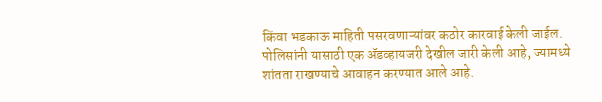किंवा भडकाऊ माहिती पसरवणाऱ्यांवर कठोर कारवाई केली जाईल. पोलिसांनी यासाठी एक ॲडव्हायजरी देखील जारी केली आहे, ज्यामध्ये शांतता राखण्याचे आवाहन करण्यात आले आहे.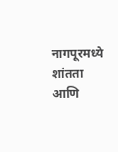नागपूरमध्ये शांतता आणि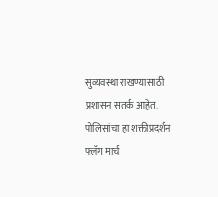सुव्यवस्था राखण्यासाठी प्रशासन सतर्क आहेत. पोलिसांचा हा शक्तीप्रदर्शन फ्लॅग मार्च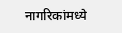नागरिकांमध्ये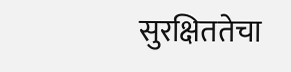सुरक्षिततेचा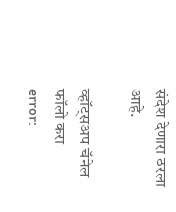संदेश देणारा ठरला आहे.

व्हॉट्सअप चॅनेल फॉलो करा
error: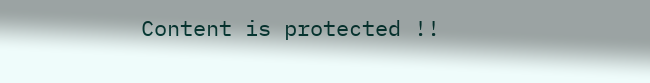Content is protected !!